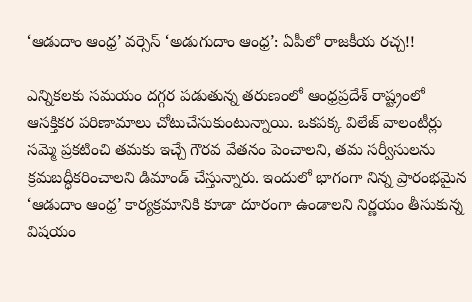‘ఆడుదాం ఆంధ్ర’ వర్సెస్ ‘అడుగుదాం ఆంధ్ర’: ఏపీలో రాజకీయ రచ్చ!!

ఎన్నికలకు సమయం దగ్గర పడుతున్న తరుణంలో ఆంధ్రప్రదేశ్ రాష్ట్రంలో ఆసక్తికర పరిణామాలు చోటుచేసుకుంటున్నాయి. ఒకపక్క విలేజ్ వాలంటీర్లు సమ్మె ప్రకటించి తమకు ఇచ్చే గౌరవ వేతనం పెంచాలని, తమ సర్వీసులను క్రమబద్ధీకరించాలని డిమాండ్ చేస్తున్నారు. ఇందులో భాగంగా నిన్న ప్రారంభమైన ‘ఆడుదాం ఆంధ్ర’ కార్యక్రమానికి కూడా దూరంగా ఉండాలని నిర్ణయం తీసుకున్న విషయం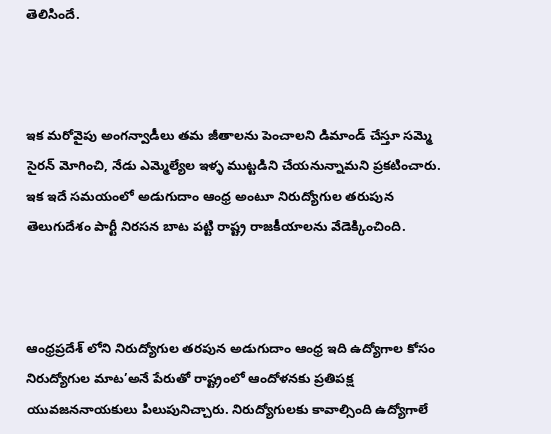తెలిసిందే.



ఇక మరోవైపు అంగన్వాడీలు తమ జీతాలను పెంచాలని డిమాండ్ చేస్తూ సమ్మె సైరన్ మోగించి, నేడు ఎమ్మెల్యేల ఇళ్ళ ముట్టడిని చేయనున్నామని ప్రకటించారు. ఇక ఇదే సమయంలో అడుగుదాం ఆంధ్ర అంటూ నిరుద్యోగుల తరుపున తెలుగుదేశం పార్టీ నిరసన బాట పట్టి రాష్ట్ర రాజకీయాలను వేడెక్కించింది.



ఆంధ్రప్రదేశ్ లోని నిరుద్యోగుల తరపున అడుగుదాం ఆంధ్ర ఇది ఉద్యోగాల కోసం నిరుద్యోగుల మాట’అనే పేరుతో రాష్ట్రంలో ఆందోళనకు ప్రతిపక్ష యువజననాయకులు పిలుపునిచ్చారు. నిరుద్యోగులకు కావాల్సింది ఉద్యోగాలే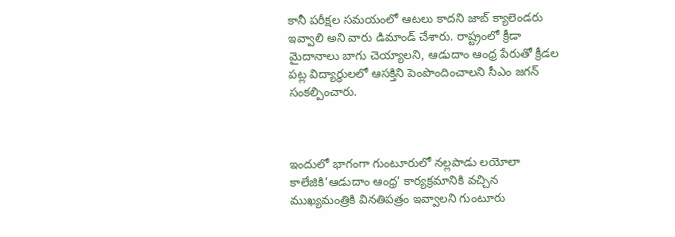కానీ పరీక్షల సమయంలో ఆటలు కాదని జాబ్ క్యాలెండరు ఇవ్వాలి అని వారు డిమాండ్ చేశారు. రాష్ట్రంలో క్రీడా మైదానాలు బాగు చెయ్యాలని, ఆడుదాం ఆంధ్ర పేరుతో క్రీడల పట్ల విద్యార్థులలో ఆసక్తిని పెంపొందించాలని సీఎం జగన్ సంకల్పించారు.



ఇందులో భాగంగా గుంటూరులో నల్లపాడు లయోలా కాలేజికి’ఆడుదాం ఆంధ్ర’ కార్యక్రమానికి వచ్చిన ముఖ్యమంత్రికి వినతిపత్రం ఇవ్వాలని గుంటూరు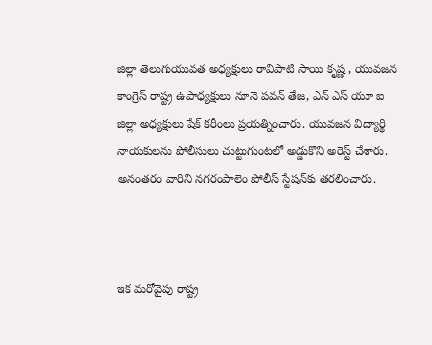జిల్లా తెలుగుయువత అధ్యక్షులు రావిపాటి సాయి కృష్ణ , యువజన కాంగ్రెస్ రాష్ట్ర ఉపాధ్యక్షులు నూనె పవన్ తేజ, ఎన్ ఎస్ యూ ఐ జిల్లా అధ్యక్షులు షేక్ కరీంలు ప్రయత్నించారు. యువజన విద్యార్థి నాయకులను పోలీసులు చుట్టుగుంటలో అడ్డుకొని అరెస్ట్ చేశారు. అనంతరం వారిని నగరంపాలెం పోలీస్ స్టేషన్‌కు తరలించారు.



ఇక మరోవైపు రాష్ట్ర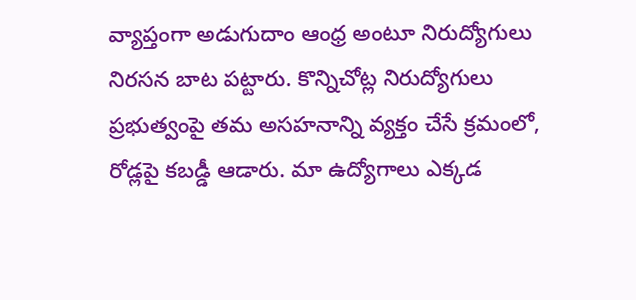వ్యాప్తంగా అడుగుదాం ఆంధ్ర అంటూ నిరుద్యోగులు నిరసన బాట పట్టారు. కొన్నిచోట్ల నిరుద్యోగులు ప్రభుత్వంపై తమ అసహనాన్ని వ్యక్తం చేసే క్రమంలో, రోడ్లపై కబడ్డీ ఆడారు. మా ఉద్యోగాలు ఎక్కడ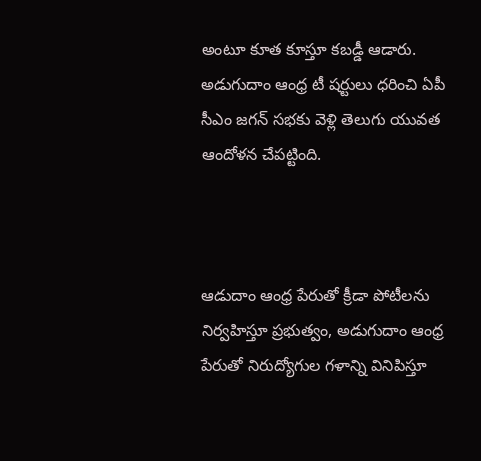అంటూ కూత కూస్తూ కబడ్డీ ఆడారు. అడుగుదాం ఆంధ్ర టీ షర్టులు ధరించి ఏపీ సీఎం జగన్ సభకు వెళ్లి తెలుగు యువత ఆందోళన చేపట్టింది.



ఆడుదాం ఆంధ్ర పేరుతో క్రీడా పోటీలను నిర్వహిస్తూ ప్రభుత్వం, అడుగుదాం ఆంధ్ర పేరుతో నిరుద్యోగుల గళాన్ని వినిపిస్తూ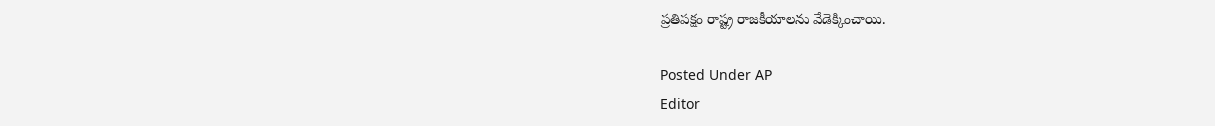ప్రతిపక్షం రాష్ట్ర రాజకీయాలను వేడెక్కించాయి.

Posted Under AP
Editor